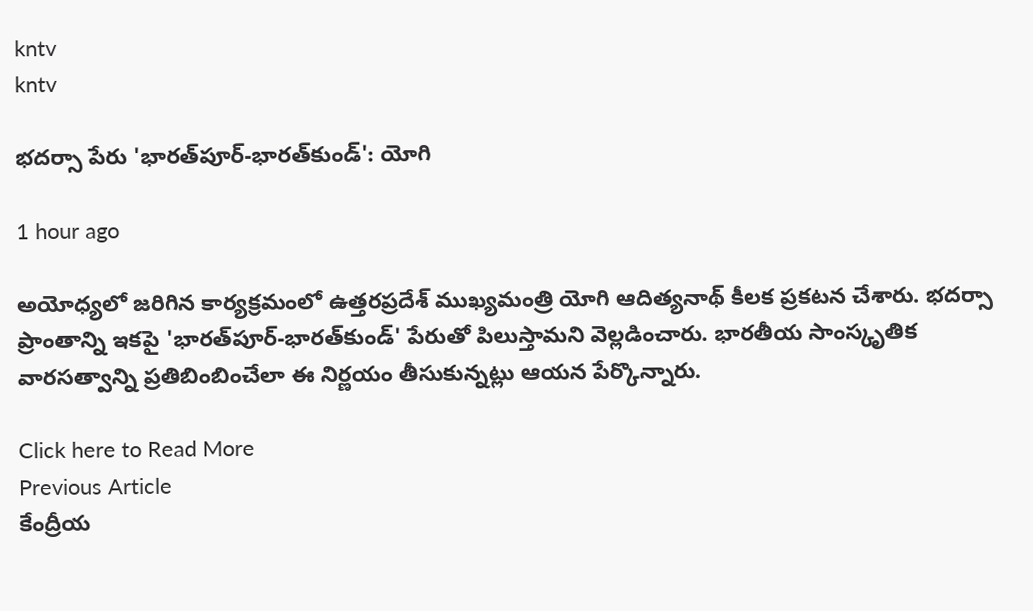kntv
kntv

భదర్సా పేరు 'భారత్‌పూర్-భారత్‌కుండ్': యోగి

1 hour ago

అయోధ్యలో జరిగిన కార్యక్రమంలో ఉత్తరప్రదేశ్ ముఖ్యమంత్రి యోగి ఆదిత్యనాథ్ కీలక ప్రకటన చేశారు. భదర్సా ప్రాంతాన్ని ఇకపై 'భారత్‌పూర్-భారత్‌కుండ్' పేరుతో పిలుస్తామని వెల్లడించారు. భారతీయ సాంస్కృతిక వారసత్వాన్ని ప్రతిబింబించేలా ఈ నిర్ణయం తీసుకున్నట్లు ఆయన పేర్కొన్నారు.

Click here to Read More
Previous Article
కేంద్రీయ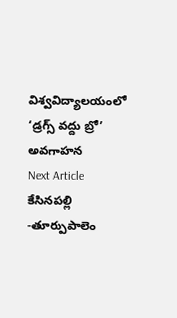విశ్వవిద్యాలయంలో ‘డ్రగ్స్ వద్దు బ్రో’ అవగాహన
Next Article
కేసినపల్లి -తూర్పుపాలెం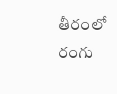తీరంలో రంగు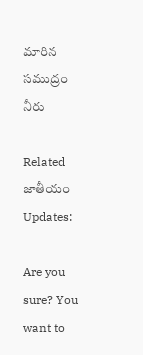మారిన సముద్రం నీరు

Related జాతీయం Updates:

Are you sure? You want to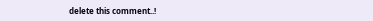delete this comment..!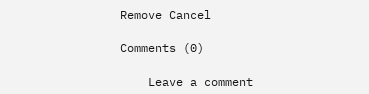Remove Cancel

Comments (0)

    Leave a comment